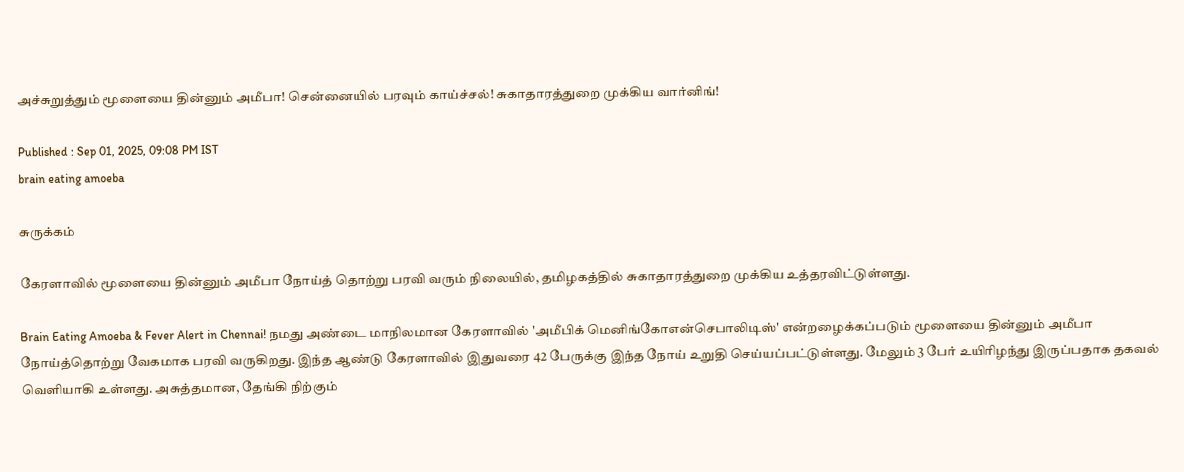அச்சுறுத்தும் மூளையை தின்னும் அமீபா! சென்னையில் பரவும் காய்ச்சல்! சுகாதாரத்துறை முக்கிய வார்னிங்!

Published : Sep 01, 2025, 09:08 PM IST
brain eating amoeba

சுருக்கம்

கேரளாவில் மூளையை தின்னும் அமீபா நோய்த் தொற்று பரவி வரும் நிலையில், தமிழகத்தில் சுகாதாரத்துறை முக்கிய உத்தரவிட்டுள்ளது.

Brain Eating Amoeba & Fever Alert in Chennai! நமது அண்டை மாநிலமான கேரளாவில் 'அமீபிக் மெனிங்கோஎன்செபாலிடிஸ்' என்றழைக்கப்படும் மூளையை தின்னும் அமீபா நோய்த்தொற்று வேகமாக பரவி வருகிறது. இந்த ஆண்டு கேரளாவில் இதுவரை 42 பேருக்கு இந்த நோய் உறுதி செய்யப்பட்டுள்ளது. மேலும் 3 பேர் உயிரிழந்து இருப்பதாக தகவல் வெளியாகி உள்ளது. அசுத்தமான, தேங்கி நிற்கும்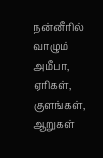நன்னீரில் வாழும் அமீபா, ஏரிகள், குளங்கள், ஆறுகள்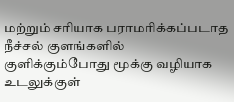மற்றும் சரியாக பராமரிக்கப்படாத நீச்சல் குளங்களில் குளிக்கும்போது மூக்கு வழியாக உடலுக்குள்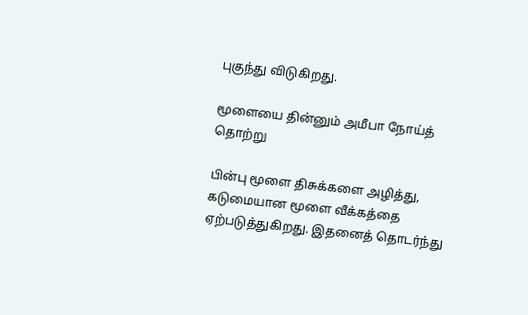புகுந்து விடுகிறது.

மூளையை தின்னும் அமீபா நோய்த் தொற்று

பின்பு மூளை திசுக்களை அழித்து, கடுமையான மூளை வீக்கத்தை ஏற்படுத்துகிறது. இதனைத் தொடர்ந்து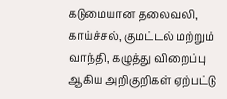கடுமையான தலைவலி, காய்ச்சல், குமட்டல் மற்றும் வாந்தி, கழுத்து விறைப்பு ஆகிய அறிகுறிகள் ஏற்பட்டு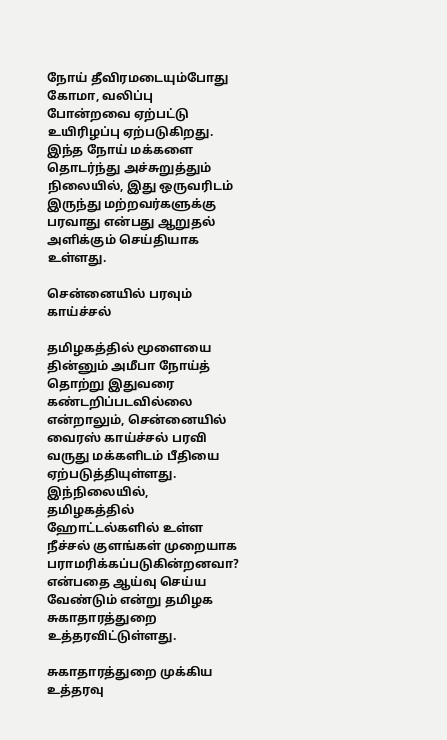நோய் தீவிரமடையும்போது கோமா, வலிப்பு போன்றவை ஏற்பட்டு உயிரிழப்பு ஏற்படுகிறது. இந்த நோய் மக்களை தொடர்ந்து அச்சுறுத்தும் நிலையில், இது ஒருவரிடம் இருந்து மற்றவர்களுக்கு பரவாது என்பது ஆறுதல் அளிக்கும் செய்தியாக உள்ளது.

சென்னையில் பரவும் காய்ச்சல்

தமிழகத்தில் மூளையை தின்னும் அமீபா நோய்த் தொற்று இதுவரை கண்டறிப்படவில்லை என்றாலும், சென்னையில் வைரஸ் காய்ச்சல் பரவி வருது மக்களிடம் பீதியை ஏற்படுத்தியுள்ளது. இந்நிலையில், தமிழகத்தில் ஹோட்டல்களில் உள்ள நீச்சல் குளங்கள் முறையாக பராமரிக்கப்படுகின்றனவா? என்பதை ஆய்வு செய்ய வேண்டும் என்று தமிழக சுகாதாரத்துறை உத்தரவிட்டுள்ளது.

சுகாதாரத்துறை முக்கிய உத்தரவு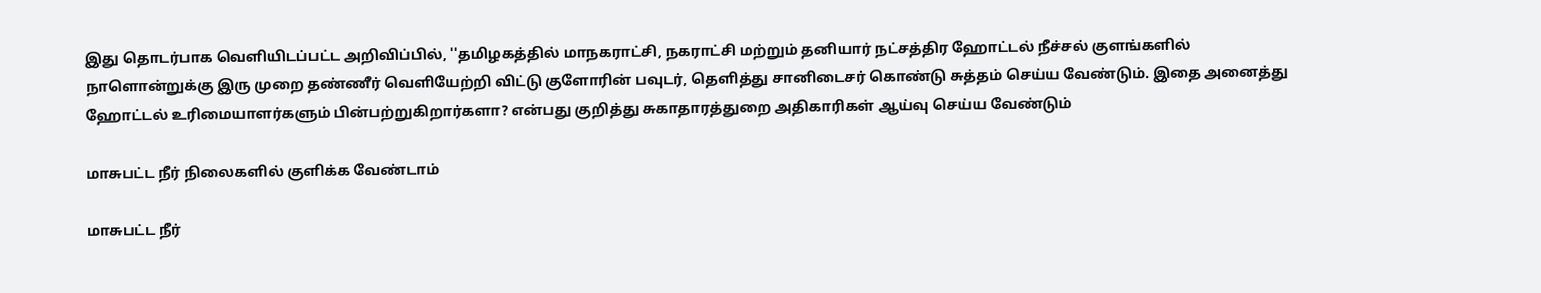இது தொடர்பாக வெளியிடப்பட்ட அறிவிப்பில், ''தமிழகத்தில் மாநகராட்சி, நகராட்சி மற்றும் தனியார் நட்சத்திர ஹோட்டல் நீச்சல் குளங்களில் நாளொன்றுக்கு இரு முறை தண்ணீர் வெளியேற்றி விட்டு குளோரின் பவுடர், தெளித்து சானிடைசர் கொண்டு சுத்தம் செய்ய வேண்டும். இதை அனைத்து ஹோட்டல் உரிமையாளர்களும் பின்பற்றுகிறார்களா? என்பது குறித்து சுகாதாரத்துறை அதிகாரிகள் ஆய்வு செய்ய வேண்டும்

மாசுபட்ட நீர் நிலைகளில் குளிக்க வேண்டாம்

மாசுபட்ட நீர்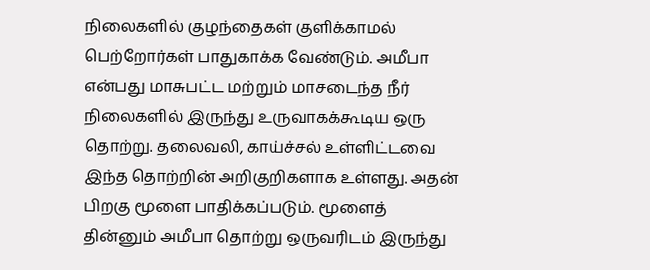நிலைகளில் குழந்தைகள் குளிக்காமல் பெற்றோர்கள் பாதுகாக்க வேண்டும். அமீபா என்பது மாசுபட்ட மற்றும் மாசடைந்த நீர் நிலைகளில் இருந்து உருவாகக்கூடிய ஒரு தொற்று. தலைவலி, காய்ச்சல் உள்ளிட்டவை இந்த தொற்றின் அறிகுறிகளாக உள்ளது. அதன் பிறகு மூளை பாதிக்கப்படும். மூளைத் தின்னும் அமீபா தொற்று ஒருவரிடம் இருந்து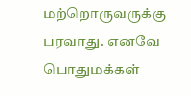மற்றொருவருக்கு பரவாது. எனவே பொதுமக்கள்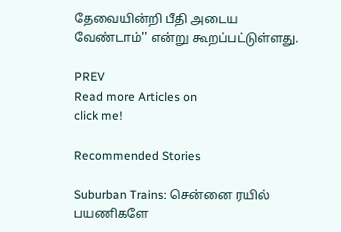தேவையின்றி பீதி அடைய வேண்டாம்'' என்று கூறப்பட்டுள்ளது.

PREV
Read more Articles on
click me!

Recommended Stories

Suburban Trains: சென்னை ரயில் பயணிகளே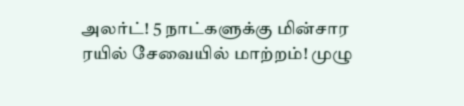அலர்ட்! 5 நாட்களுக்கு மின்சார ரயில் சேவையில் மாற்றம்! முழு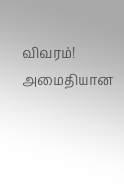விவரம்!
அமைதியான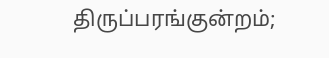திருப்பரங்குன்றம்;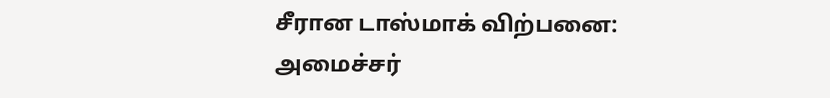சீரான டாஸ்மாக் விற்பனை: அமைச்சர்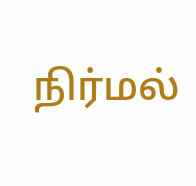நிர்மல்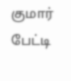குமார் பேட்டி